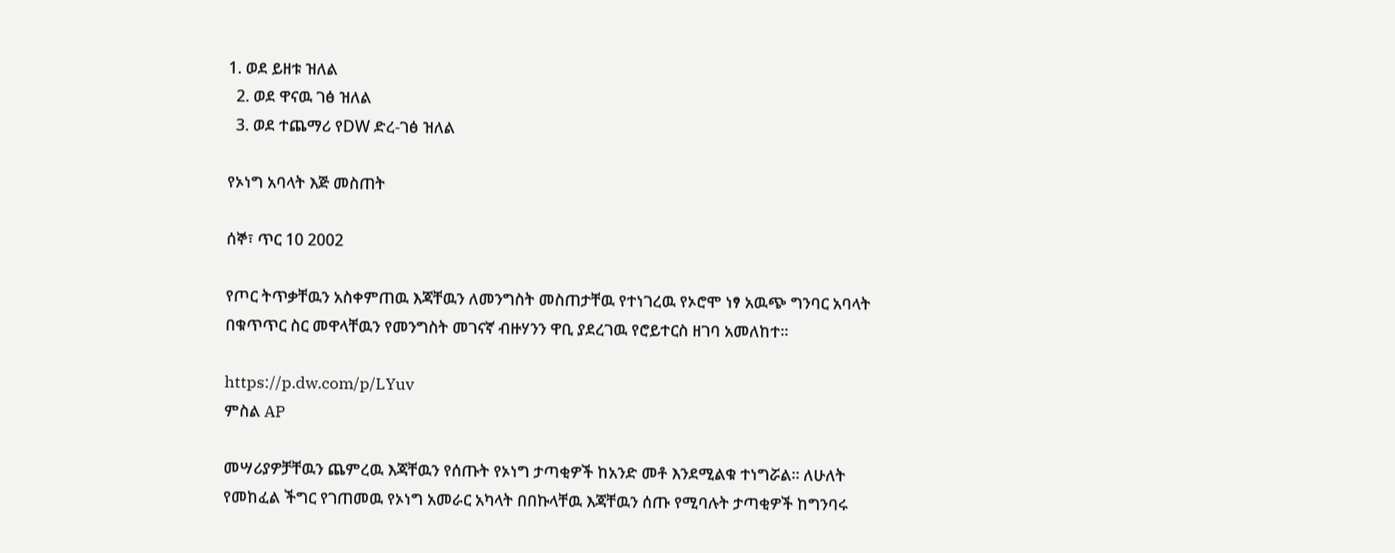1. ወደ ይዘቱ ዝለል
  2. ወደ ዋናዉ ገፅ ዝለል
  3. ወደ ተጨማሪ የDW ድረ-ገፅ ዝለል

የኦነግ አባላት እጅ መስጠት

ሰኞ፣ ጥር 10 2002

የጦር ትጥቃቸዉን አስቀምጠዉ እጃቸዉን ለመንግስት መስጠታቸዉ የተነገረዉ የኦሮሞ ነፃ አዉጭ ግንባር አባላት በቁጥጥር ስር መዋላቸዉን የመንግስት መገናኛ ብዙሃንን ዋቢ ያደረገዉ የሮይተርስ ዘገባ አመለከተ።

https://p.dw.com/p/LYuv
ምስል AP

መሣሪያዎቻቸዉን ጨምረዉ እጃቸዉን የሰጡት የኦነግ ታጣቂዎች ከአንድ መቶ እንደሚልቁ ተነግሯል። ለሁለት የመከፈል ችግር የገጠመዉ የኦነግ አመራር አካላት በበኩላቸዉ እጃቸዉን ሰጡ የሚባሉት ታጣቂዎች ከግንባሩ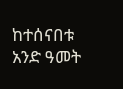ከተሰናበቱ አንድ ዓመት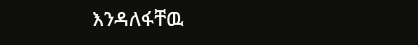እንዳለፋቸዉ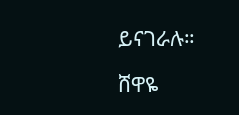ይናገራሉ።

ሸዋዬ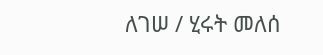ለገሠ / ሂሩት መለሰ